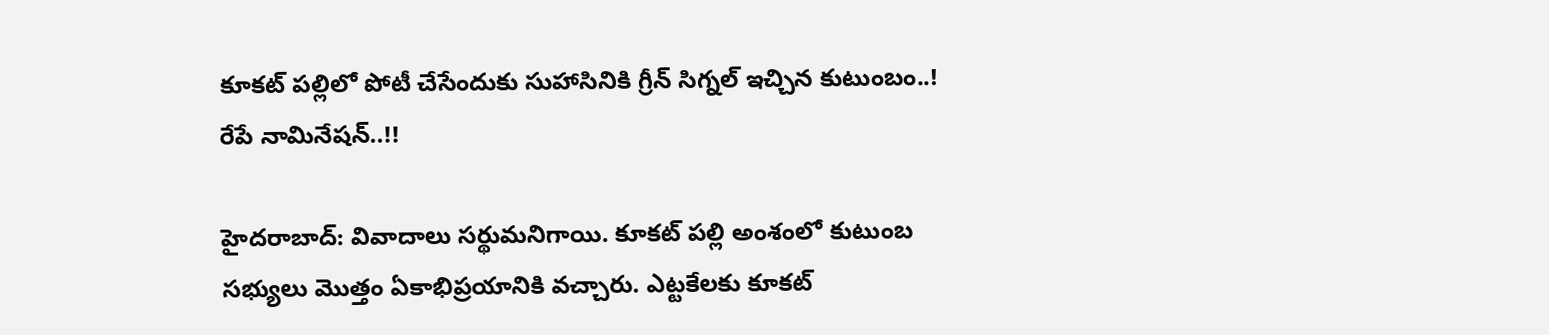కూక‌ట్ ప‌ల్లిలో పోటీ చేసేందుకు సుహాసినికి గ్రీన్ సిగ్న‌ల్ ఇచ్చిన కుటుంబం..! రేపే నామినేష‌న్..!!

హైద‌రాబాద్: వివాదాలు స‌ర్థుమనిగాయి. కూక‌ట్ ప‌ల్లి అంశంలో కుటుంబ స‌భ్యులు మొత్తం ఏకాభిప్ర‌యానికి వ‌చ్చారు. ఎట్టకేలకు కూకట్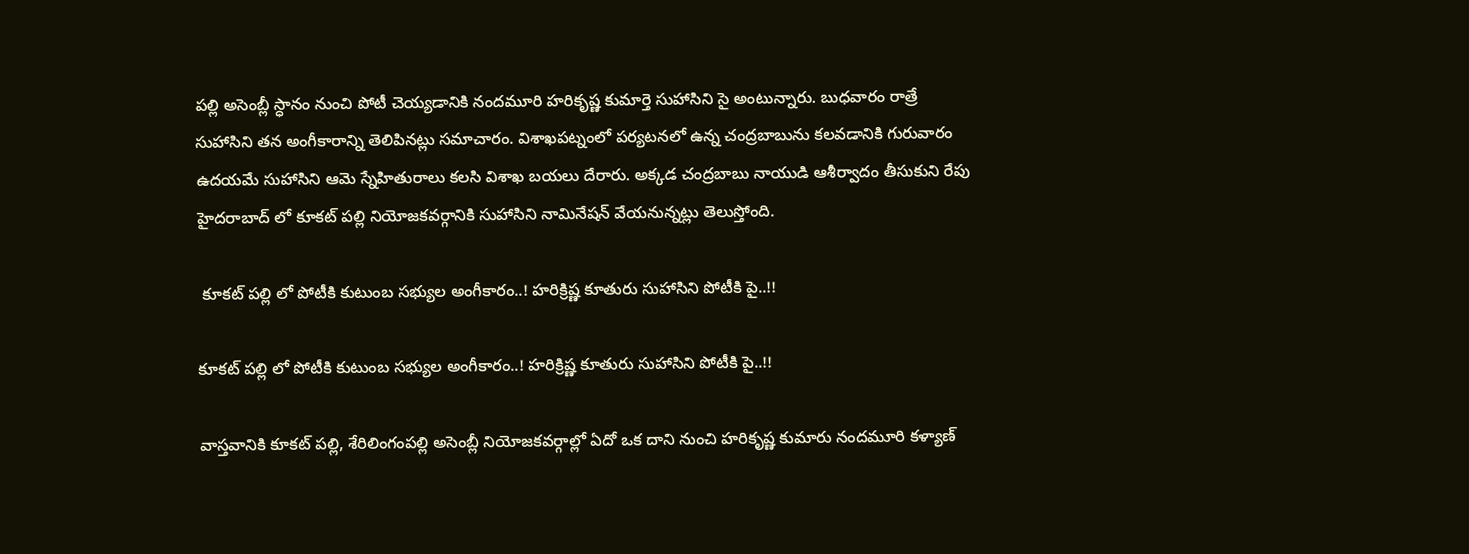పల్లి అసెంబ్లీ స్ధానం నుంచి పోటీ చెయ్యడానికి నందమూరి హరికృష్ణ కుమార్తె సుహాసిని సై అంటున్నారు. బుధవారం రాత్రే సుహాసిని తన అంగీకారాన్ని తెలిపినట్లు సమాచారం. విశాఖపట్నంలో పర్యటనలో ఉన్న చంద్రబాబును కలవడానికి గురువారం ఉదయమే సుహాసిని ఆమె స్నేహితురాలు కలసి విశాఖ బయలు దేరారు. అక్కడ చంద్రబాబు నాయుడి ఆశీర్వాదం తీసుకుని రేపు హైదరాబాద్ లో కూకట్ పల్లి నియోజకవర్గానికి సుహాసిని నామినేషన్ వేయనున్నట్లు తెలుస్తోంది.

 కూక‌ట్ ప‌ల్లి లో పోటీకి కుటుంబ స‌భ్యుల అంగీకారం..! హ‌రిక్రిష్ణ కూతురు సుహాసిని పోటీకి పై..!!

కూక‌ట్ ప‌ల్లి లో పోటీకి కుటుంబ స‌భ్యుల అంగీకారం..! హ‌రిక్రిష్ణ కూతురు సుహాసిని పోటీకి పై..!!

వాస్తవానికి కూకట్ పల్లి, శేరిలింగంపల్లి అసెంబ్లీ నియోజకవర్గాల్లో ఏదో ఒక దాని నుంచి హరికృష్ణ కుమారు నందమూరి కళ్యాణ్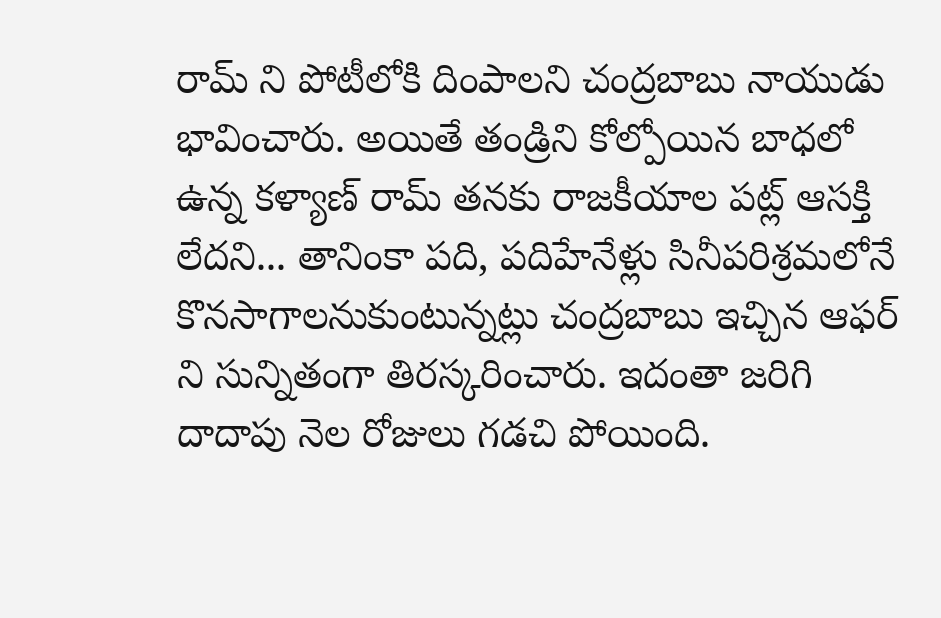రామ్ ని పోటీలోకి దింపాలని చంద్రబాబు నాయుడు భావించారు. అయితే తండ్రిని కోల్పోయిన బాధలో ఉన్న కళ్యాణ్ రామ్ తనకు రాజకీయాల పట్ల్ ఆసక్తి లేదని... తానింకా పది, పదిహేనేళ్లు సినీపరిశ్రమలోనే కొనసాగాలనుకుంటున్నట్లు చంద్రబాబు ఇచ్చిన ఆఫర్ ని సున్నితంగా తిరస్కరించారు. ఇదంతా జరిగి దాదాపు నెల రోజులు గడచి పోయింది.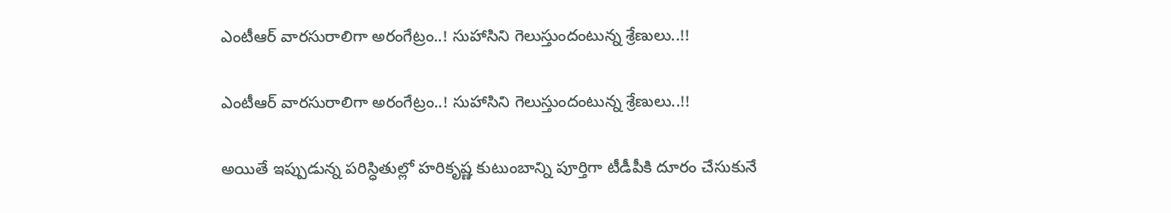ఎంటీఆర్ వార‌సురాలిగా అరంగేట్రం..! సుహాసిని గెలుస్తుందంటున్న శ్రేణులు..!!

ఎంటీఆర్ వార‌సురాలిగా అరంగేట్రం..! సుహాసిని గెలుస్తుందంటున్న శ్రేణులు..!!

అయితే ఇప్పుడున్న పరిస్ధితుల్లో హరికృష్ణ కుటుంబాన్ని పూర్తిగా టీడీపీకి దూరం చేసుకునే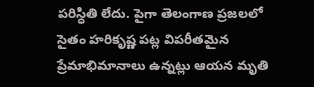పరిస్ధితి లేదు. పైగా తెలంగాణ ప్రజలలో సైతం హరికృష్ణ పట్ల విపరీతమైన ప్రేమాభిమానాలు ఉన్నట్లు ఆయన మృతి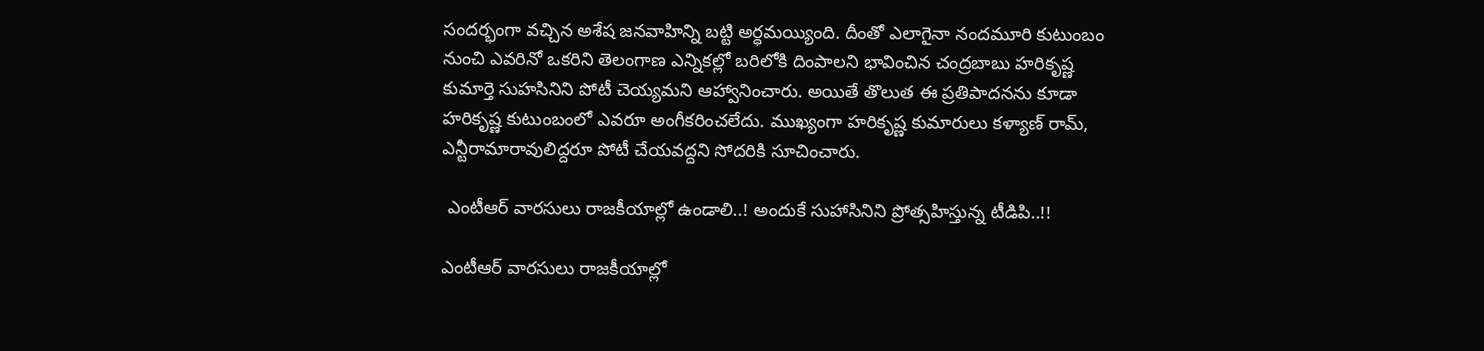సందర్భంగా వచ్చిన అశేష జనవాహిన్ని బట్టి అర్ధమయ్యింది. దీంతో ఎలాగైనా నందమూరి కుటుంబం నుంచి ఎవరినో ఒకరిని తెలంగాణ ఎన్నికల్లో బరిలోకి దింపాలని భావించిన చంద్రబాబు హరికృష్ణ కుమార్తె సుహసినిని పోటీ చెయ్యమని ఆహ్వానించారు. అయితే తొలుత ఈ ప్రతిపాదనను కూడా హరికృష్ణ కుటుంబంలో ఎవరూ అంగీకరించలేదు. ముఖ్యంగా హరికృష్ణ కుమారులు కళ్యాణ్ రామ్, ఎన్టీరామారావులిద్దరూ పోటీ చేయవద్దని సోదరికి సూచించారు.

 ఎంటీఆర్ వార‌సులు రాజ‌కీయాల్లో ఉండాలి..! అందుకే సుహాసినిని ప్రోత్స‌హిస్తున్న టీడిపి..!!

ఎంటీఆర్ వార‌సులు రాజ‌కీయాల్లో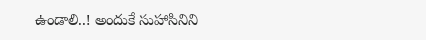ఉండాలి..! అందుకే సుహాసినిని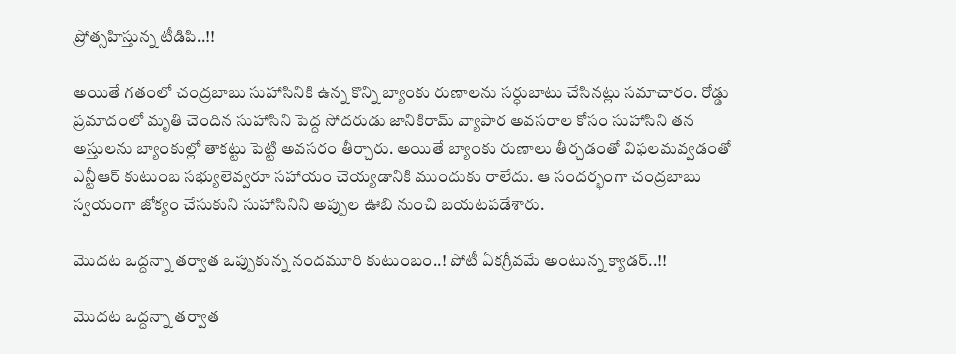ప్రోత్స‌హిస్తున్న టీడిపి..!!

అయితే గతంలో చంద్రబాబు సుహాసినికి ఉన్న కొన్ని బ్యాంకు రుణాలను సర్ధుబాటు చేసినట్లు సమాచారం. రోడ్డు ప్రమాదంలో మృతి చెందిన సుహాసిని పెద్ద సోదరుడు జానికిరామ్ వ్యాపార అవసరాల కోసం సుహాసిని తన అస్తులను బ్యాంకుల్లో తాకట్టు పెట్టి అవసరం తీర్చారు. అయితే బ్యాంకు రుణాలు తీర్చడంతో విఫలమవ్వడంతో ఎన్టీఆర్ కుటుంబ సభ్యులెవ్వరూ సహాయం చెయ్యడానికి ముందుకు రాలేదు. ఆ సందర్భంగా చంద్రబాబు స్వ‌యంగా జోక్యం చేసుకుని సుహాసినిని అప్పుల ఊబి నుంచి బయటపడేశారు.

మొద‌ట ఒద్ద‌న్నా త‌ర్వాత ఒప్పుకున్న నంద‌మూరి కుటుంబం..! పోటీ ఏక‌గ్రీవ‌మే అంటున్న క్యాడ‌ర్..!!

మొద‌ట ఒద్ద‌న్నా త‌ర్వాత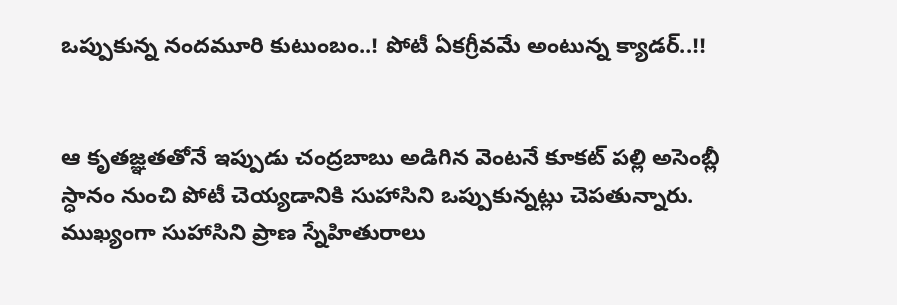ఒప్పుకున్న నంద‌మూరి కుటుంబం..! పోటీ ఏక‌గ్రీవ‌మే అంటున్న క్యాడ‌ర్..!!


ఆ కృతజ్ఞతతోనే ఇప్పుడు చంద్రబాబు అడిగిన వెంటనే కూకట్ పల్లి అసెంబ్లీ స్ధానం నుంచి పోటీ చెయ్యడానికి సుహాసిని ఒప్పుకున్నట్లు చెపతున్నారు. ముఖ్యంగా సుహాసిని ప్రాణ స్నేహితురాలు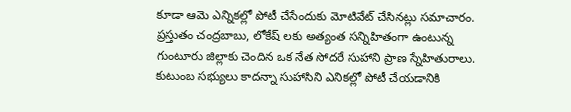కూడా ఆమె ఎన్నికల్లో పోటీ చేసేందుకు మోటివేట్ చేసినట్లు సమాచారం. ప్రస్తుతం చంద్రబాబు, లోకేష్ లకు అత్యంత సన్నిహితంగా ఉంటున్న గుంటూరు జిల్లాకు చెందిన ఒక నేత సోదరే సుహాని ప్రాణ స్నేహితురాలు. కుటుంబ సభ్యులు కాదన్నా సుహాసిని ఎనికల్లో పోటీ చేయడానికి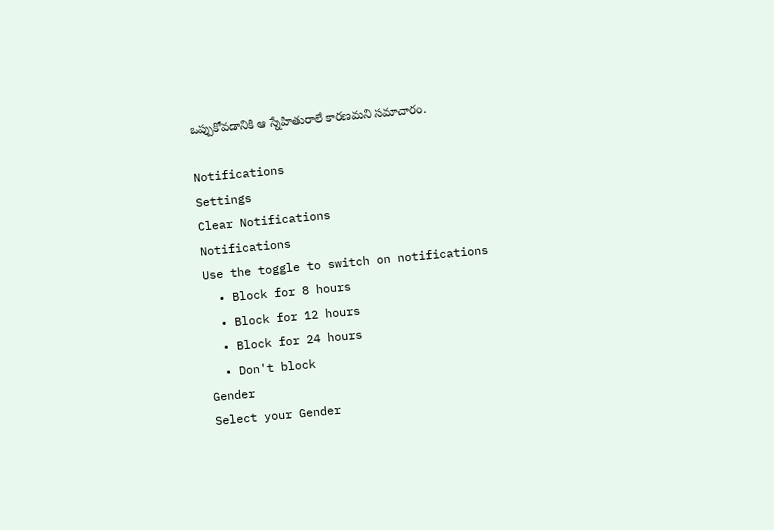ఒప్పుకోవడానికి ఆ స్నేహితురాలే కారణమని సమాచారం.

Notifications
Settings
Clear Notifications
Notifications
Use the toggle to switch on notifications
  • Block for 8 hours
  • Block for 12 hours
  • Block for 24 hours
  • Don't block
Gender
Select your Gender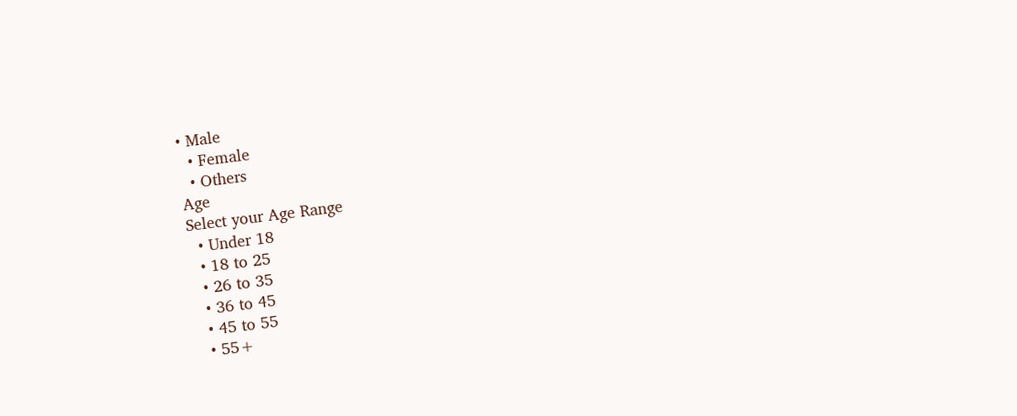• Male
  • Female
  • Others
Age
Select your Age Range
  • Under 18
  • 18 to 25
  • 26 to 35
  • 36 to 45
  • 45 to 55
  • 55+